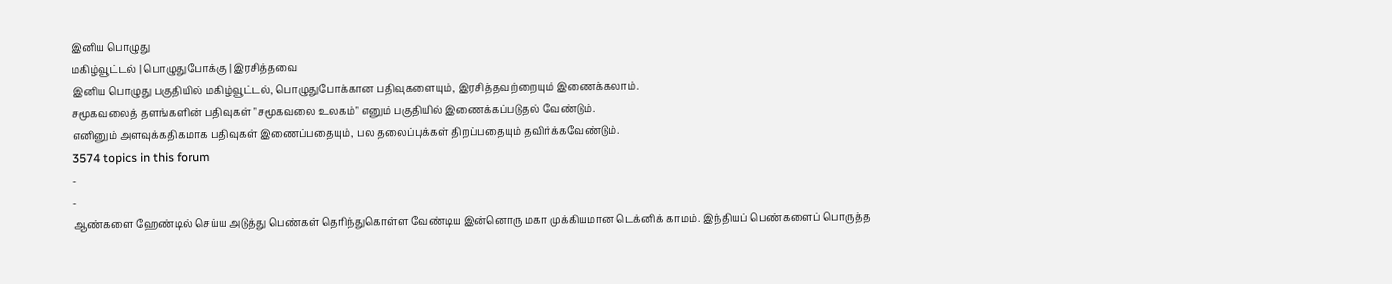இனிய பொழுது
மகிழ்வூட்டல் | பொழுதுபோக்கு | இரசித்தவை
இனிய பொழுது பகுதியில் மகிழ்வூட்டல், பொழுதுபோக்கான பதிவுகளையும், இரசித்தவற்றையும் இணைக்கலாம்.
சமூகவலைத் தளங்களின் பதிவுகள் "சமூகவலை உலகம்" எனும் பகுதியில் இணைக்கப்படுதல் வேண்டும்.
எனினும் அளவுக்கதிகமாக பதிவுகள் இணைப்பதையும், பல தலைப்புக்கள் திறப்பதையும் தவிர்க்கவேண்டும்.
3574 topics in this forum
-
-
ஆண்களை ஹேண்டில் செய்ய அடுத்து பெண்கள் தெரிந்துகொள்ள வேண்டிய இன்னொரு மகா முக்கியமான டெக்னிக் காமம். இந்தியப் பெண்களைப் பொருத்த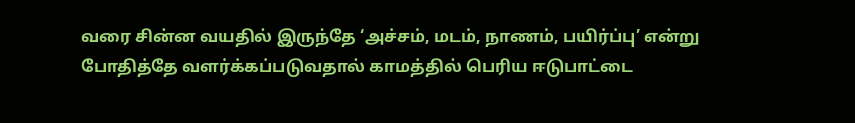வரை சின்ன வயதில் இருந்தே ‘அச்சம், மடம், நாணம், பயிர்ப்பு’ என்று போதித்தே வளர்க்கப்படுவதால் காமத்தில் பெரிய ஈடுபாட்டை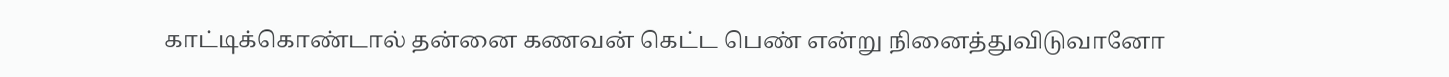காட்டிக்கொண்டால் தன்னை கணவன் கெட்ட பெண் என்று நினைத்துவிடுவானோ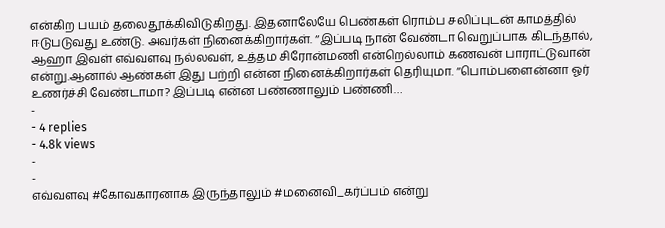என்கிற பயம் தலைதூக்கிவிடுகிறது. இதனாலேயே பெண்கள் ரொம்ப சலிப்புடன் காமத்தில் ஈடுபடுவது உண்டு. அவர்கள் நினைக்கிறார்கள். ‘‘இப்படி நான் வேண்டா வெறுப்பாக கிடந்தால், ஆஹா இவள் எவ்வளவு நல்லவள், உத்தம சிரோன்மணி என்றெல்லாம் கணவன் பாராட்டுவான் என்று.ஆனால் ஆண்கள் இது பற்றி என்ன நினைக்கிறார்கள் தெரியுமா. ‘‘பொம்பளைன்னா ஓர் உணர்ச்சி வேண்டாமா? இப்படி என்ன பண்ணாலும் பண்ணி…
-
- 4 replies
- 4.8k views
-
-
எவ்வளவு #கோவகாரனாக இருந்தாலும் #மனைவி_கர்ப்பம் என்று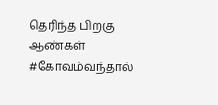தெரிந்த பிறகு ஆண்கள் #கோவம்வந்தால்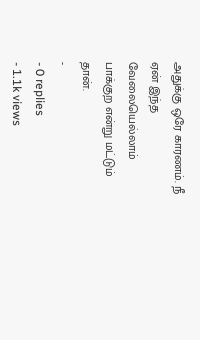அதுக்கு ஒரே காரணம். நீ ஏன் இந்த வேலையெல்லாம் பாக்குற என்று மட்டும் தான்.
-
- 0 replies
- 1.1k views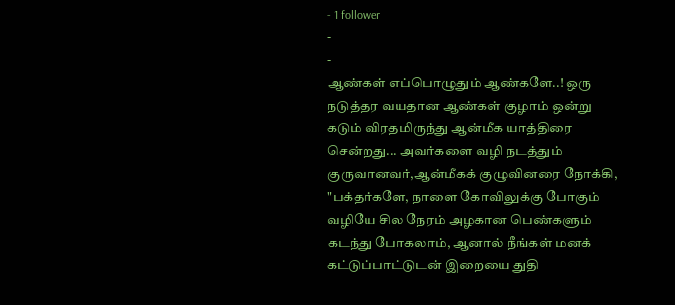- 1 follower
-
-
ஆண்கள் எப்பொழுதும் ஆண்களே..! ஒரு நடுத்தர வயதான ஆண்கள் குழாம் ஒன்று கடும் விரதமிருந்து ஆன்மீக யாத்திரை சென்றது... அவர்களை வழி நடத்தும் குருவானவர்,ஆன்மீகக் குழுவினரை நோக்கி, "பக்தர்களே, நாளை கோவிலுக்கு போகும் வழியே சில நேரம் அழகான பெண்களும் கடந்து போகலாம், ஆனால் நீங்கள் மனக் கட்டுப்பாட்டுடன் இறையை துதி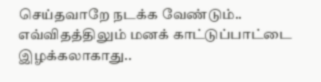செய்தவாறே நடக்க வேண்டும்.. எவ்விதத்திலும் மனக் காட்டுப்பாட்டை இழக்கலாகாது..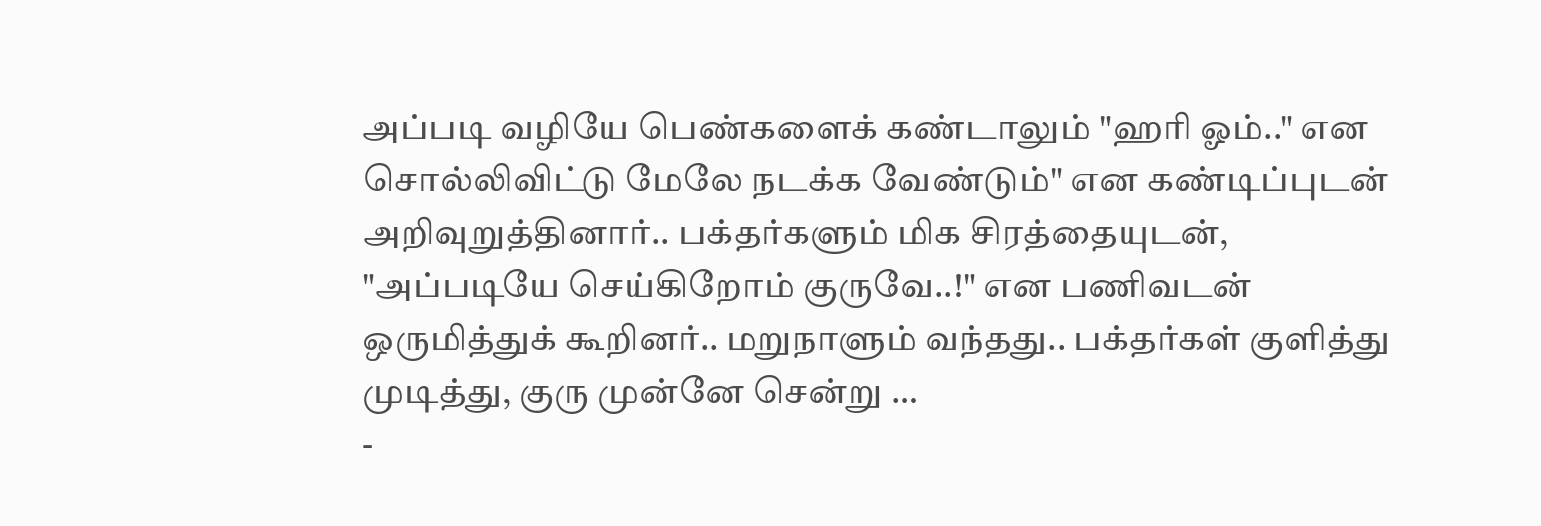அப்படி வழியே பெண்களைக் கண்டாலும் "ஹரி ஓம்.." என சொல்லிவிட்டு மேலே நடக்க வேண்டும்" என கண்டிப்புடன் அறிவுறுத்தினார்.. பக்தர்களும் மிக சிரத்தையுடன், "அப்படியே செய்கிறோம் குருவே..!" என பணிவடன் ஒருமித்துக் கூறினர்.. மறுநாளும் வந்தது.. பக்தர்கள் குளித்து முடித்து, குரு முன்னே சென்று …
-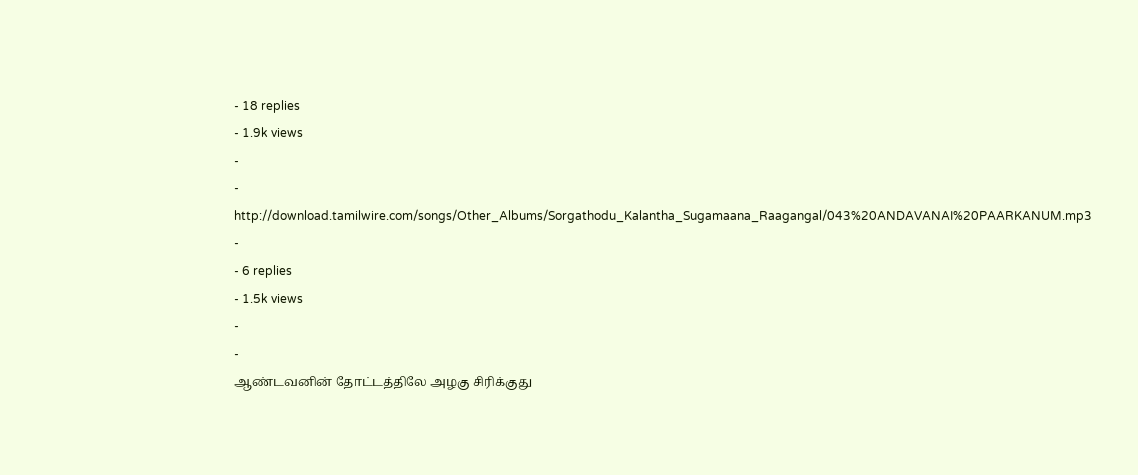- 18 replies
- 1.9k views
-
-
http://download.tamilwire.com/songs/Other_Albums/Sorgathodu_Kalantha_Sugamaana_Raagangal/043%20ANDAVANAI%20PAARKANUM.mp3
-
- 6 replies
- 1.5k views
-
-
ஆண்டவனின் தோட்டத்திலே அழகு சிரிக்குது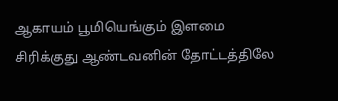ஆகாயம் பூமியெங்கும் இளமை சிரிக்குது ஆண்டவனின் தோட்டத்திலே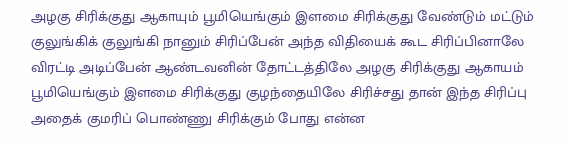அழகு சிரிக்குது ஆகாயும் பூமியெங்கும் இளமை சிரிக்குது வேண்டும் மட்டும் குலுங்கிக் குலுங்கி நானும் சிரிப்பேன் அந்த விதியைக் கூட சிரிப்பினாலே விரட்டி அடிப்பேன் ஆண்டவனின் தோட்டத்திலே அழகு சிரிக்குது ஆகாயம் பூமியெங்கும் இளமை சிரிக்குது குழந்தையிலே சிரிச்சது தான் இந்த சிரிப்பு அதைக் குமரிப் பொண்ணு சிரிக்கும் போது என்ன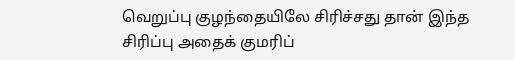வெறுப்பு குழந்தையிலே சிரிச்சது தான் இந்த சிரிப்பு அதைக் குமரிப்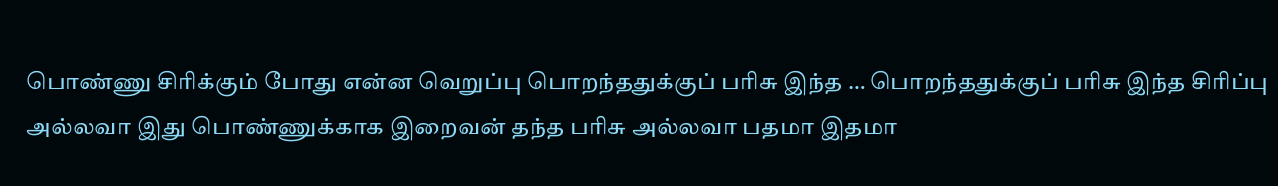பொண்ணு சிரிக்கும் போது என்ன வெறுப்பு பொறந்ததுக்குப் பரிசு இந்த … பொறந்ததுக்குப் பரிசு இந்த சிரிப்பு அல்லவா இது பொண்ணுக்காக இறைவன் தந்த பரிசு அல்லவா பதமா இதமா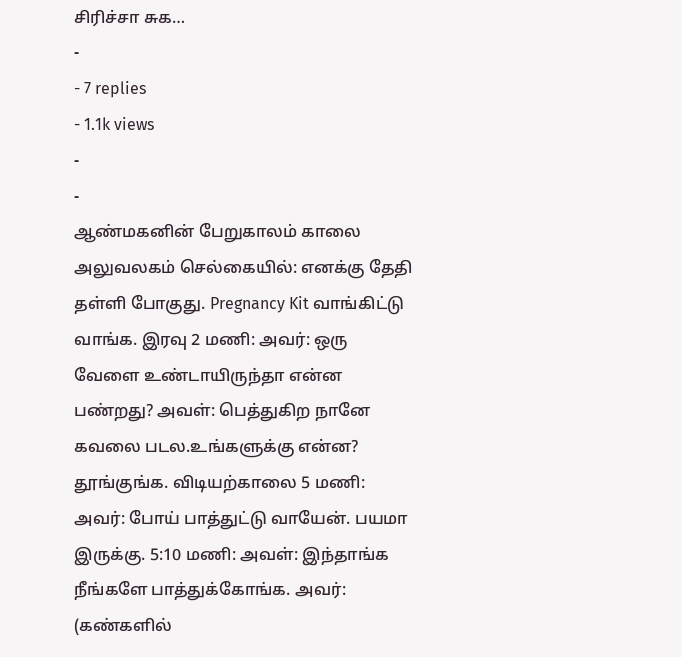சிரிச்சா சுக…
-
- 7 replies
- 1.1k views
-
-
ஆண்மகனின் பேறுகாலம் காலை அலுவலகம் செல்கையில்: எனக்கு தேதி தள்ளி போகுது. Pregnancy Kit வாங்கிட்டு வாங்க. இரவு 2 மணி: அவர்: ஒரு வேளை உண்டாயிருந்தா என்ன பண்றது? அவள்: பெத்துகிற நானே கவலை படல.உங்களுக்கு என்ன? தூங்குங்க. விடியற்காலை 5 மணி: அவர்: போய் பாத்துட்டு வாயேன். பயமா இருக்கு. 5:10 மணி: அவள்: இந்தாங்க நீங்களே பாத்துக்கோங்க. அவர்: (கண்களில்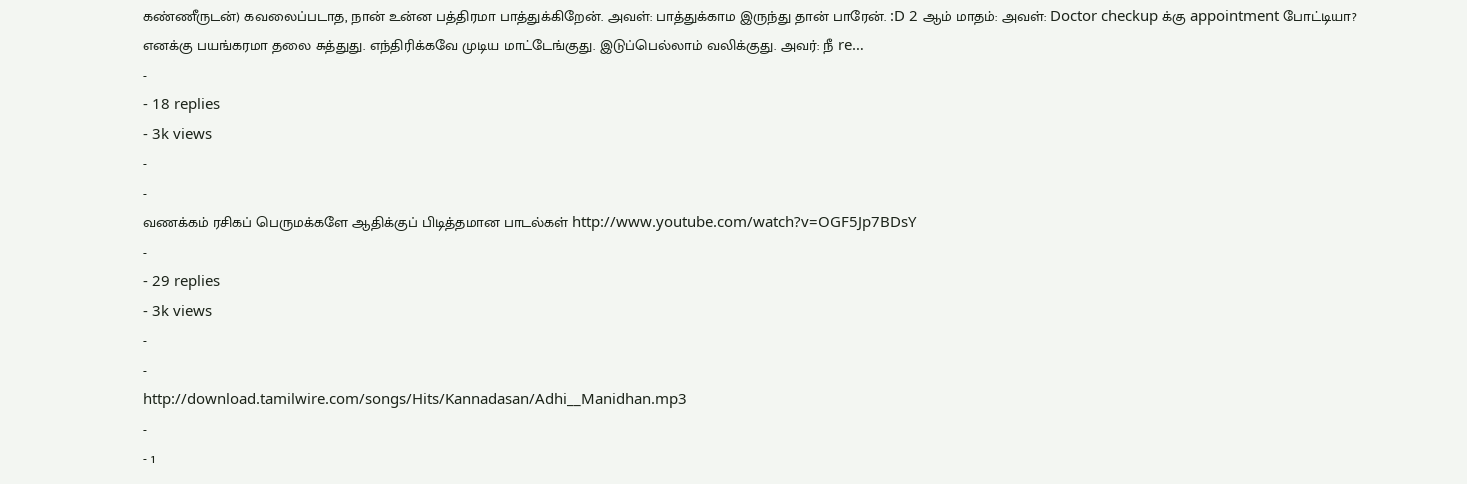கண்ணீருடன்) கவலைப்படாத, நான் உன்ன பத்திரமா பாத்துக்கிறேன். அவள்: பாத்துக்காம இருந்து தான் பாரேன். :D 2 ஆம் மாதம்: அவள்: Doctor checkup க்கு appointment போட்டியா? எனக்கு பயங்கரமா தலை சுத்துது. எந்திரிக்கவே முடிய மாட்டேங்குது. இடுப்பெல்லாம் வலிக்குது. அவர்: நீ re…
-
- 18 replies
- 3k views
-
-
வணக்கம் ரசிகப் பெருமக்களே ஆதிக்குப் பிடித்தமான பாடல்கள் http://www.youtube.com/watch?v=OGF5Jp7BDsY
-
- 29 replies
- 3k views
-
-
http://download.tamilwire.com/songs/Hits/Kannadasan/Adhi__Manidhan.mp3
-
- 1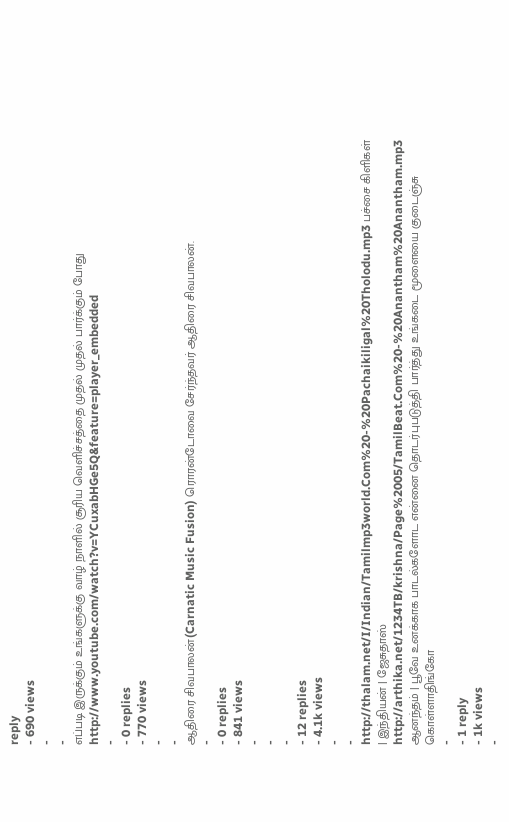reply
- 690 views
-
-
எப்படி இருக்கும் உங்களுக்கு வாழ் நாளில் சூரிய வெளிச்சத்தை முதல் முதல் பார்க்கும் போது http://www.youtube.com/watch?v=YCuxabHGe5Q&feature=player_embedded
-
- 0 replies
- 770 views
-
-
ஆதிரை சிவபாலன்(Carnatic Music Fusion) ரொரன்டோவை சேர்ந்தவர் ஆதிரை சிவபாலன்.
-
- 0 replies
- 841 views
-
-
-
- 12 replies
- 4.1k views
-
-
http://thalam.net/I/Indian/Tamilmp3world.Com%20-%20Pachaikiligal%20Tholodu.mp3 பச்சை கிளிகள் | இந்தியன் | ஜேசுதாஸ் http://arthika.net/1234TB/krishna/Page%2005/TamilBeat.Com%20-%20Anantham%20Anantham.mp3 ஆனந்தம் | பூவே உனக்காக பாடல்களோட என்னை தொடர்புபடுத்தி பார்த்து உங்கடை மூளையை குடைஞ்சு கொள்ளாதிங்கோ
-
- 1 reply
- 1k views
-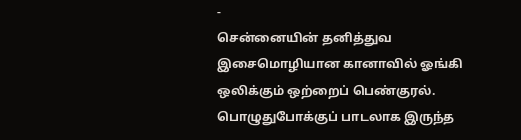-
சென்னையின் தனித்துவ இசைமொழியான கானாவில் ஓங்கி ஒலிக்கும் ஒற்றைப் பெண்குரல். பொழுதுபோக்குப் பாடலாக இருந்த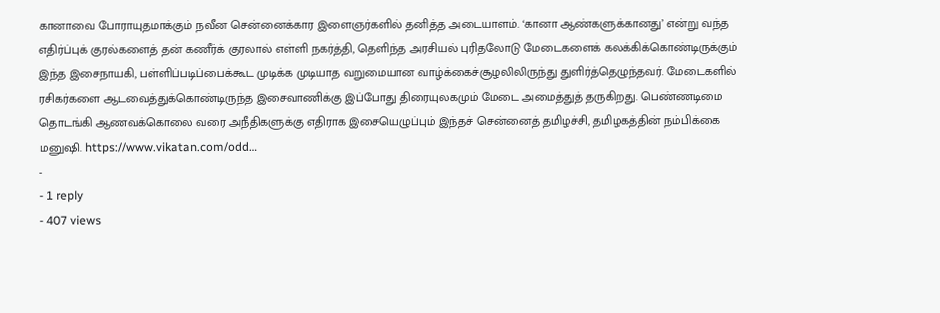கானாவை போராயுதமாக்கும் நவீன சென்னைக்கார இளைஞர்களில் தனித்த அடையாளம். ‘கானா ஆண்களுக்கானது’ என்று வந்த எதிர்ப்புக் குரல்களைத் தன் கணீர்க் குரலால் எள்ளி நகர்த்தி, தெளிந்த அரசியல் புரிதலோடு மேடைகளைக் கலக்கிக்கொண்டிருக்கும் இந்த இசைநாயகி, பள்ளிப்படிப்பைக்கூட முடிக்க முடியாத வறுமையான வாழ்க்கைச்சூழலிலிருந்து துளிர்த்தெழுந்தவர். மேடைகளில் ரசிகர்களை ஆடவைத்துக்கொண்டிருந்த இசைவாணிக்கு இப்போது திரையுலகமும் மேடை அமைத்துத் தருகிறது. பெண்ணடிமை தொடங்கி ஆணவக்கொலை வரை அநீதிகளுக்கு எதிராக இசையெழுப்பும் இந்தச் சென்னைத் தமிழச்சி, தமிழகத்தின் நம்பிக்கை மனுஷி. https://www.vikatan.com/odd…
-
- 1 reply
- 407 views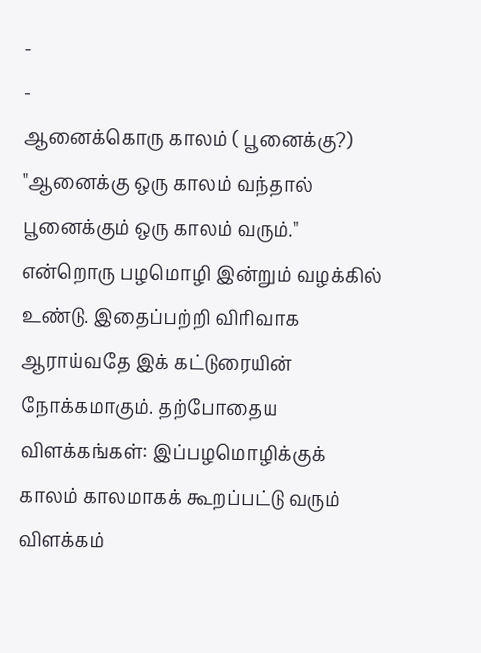-
-
ஆனைக்கொரு காலம் ( பூனைக்கு?) "ஆனைக்கு ஒரு காலம் வந்தால் பூனைக்கும் ஒரு காலம் வரும்." என்றொரு பழமொழி இன்றும் வழக்கில் உண்டு. இதைப்பற்றி விரிவாக ஆராய்வதே இக் கட்டுரையின் நோக்கமாகும். தற்போதைய விளக்கங்கள்: இப்பழமொழிக்குக் காலம் காலமாகக் கூறப்பட்டு வரும் விளக்கம்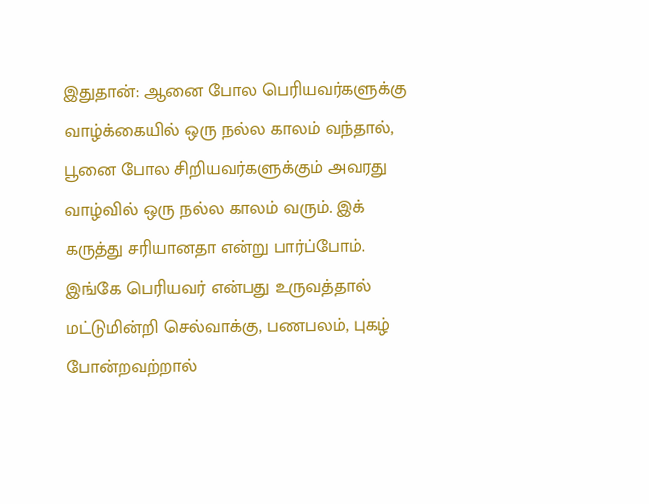இதுதான்: ஆனை போல பெரியவர்களுக்கு வாழ்க்கையில் ஒரு நல்ல காலம் வந்தால், பூனை போல சிறியவர்களுக்கும் அவரது வாழ்வில் ஒரு நல்ல காலம் வரும். இக் கருத்து சரியானதா என்று பார்ப்போம். இங்கே பெரியவர் என்பது உருவத்தால் மட்டுமின்றி செல்வாக்கு, பணபலம், புகழ் போன்றவற்றால்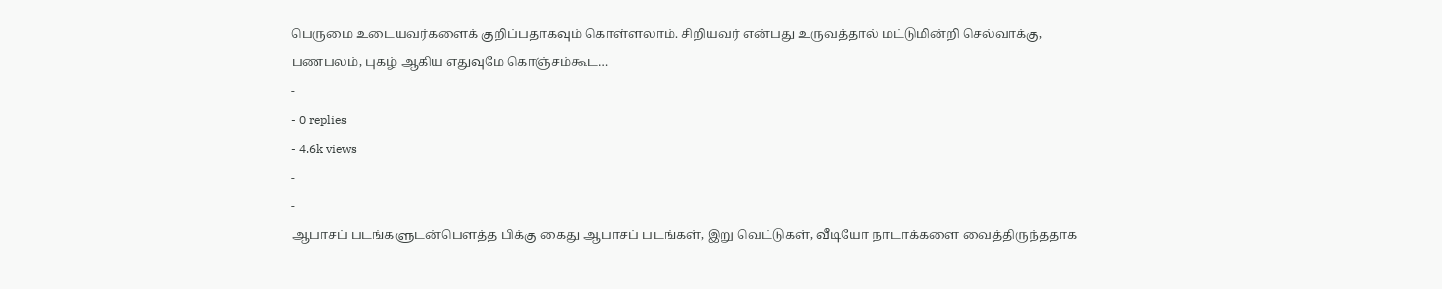பெருமை உடையவர்களைக் குறிப்பதாகவும் கொள்ளலாம். சிறியவர் என்பது உருவத்தால் மட்டுமின்றி செல்வாக்கு, பணபலம், புகழ் ஆகிய எதுவுமே கொஞ்சம்கூட…
-
- 0 replies
- 4.6k views
-
-
ஆபாசப் படங்களுடன்பௌத்த பிக்கு கைது ஆபாசப் படங்கள், இறு வெட்டுகள், வீடியோ நாடாக்களை வைத்திருந்ததாக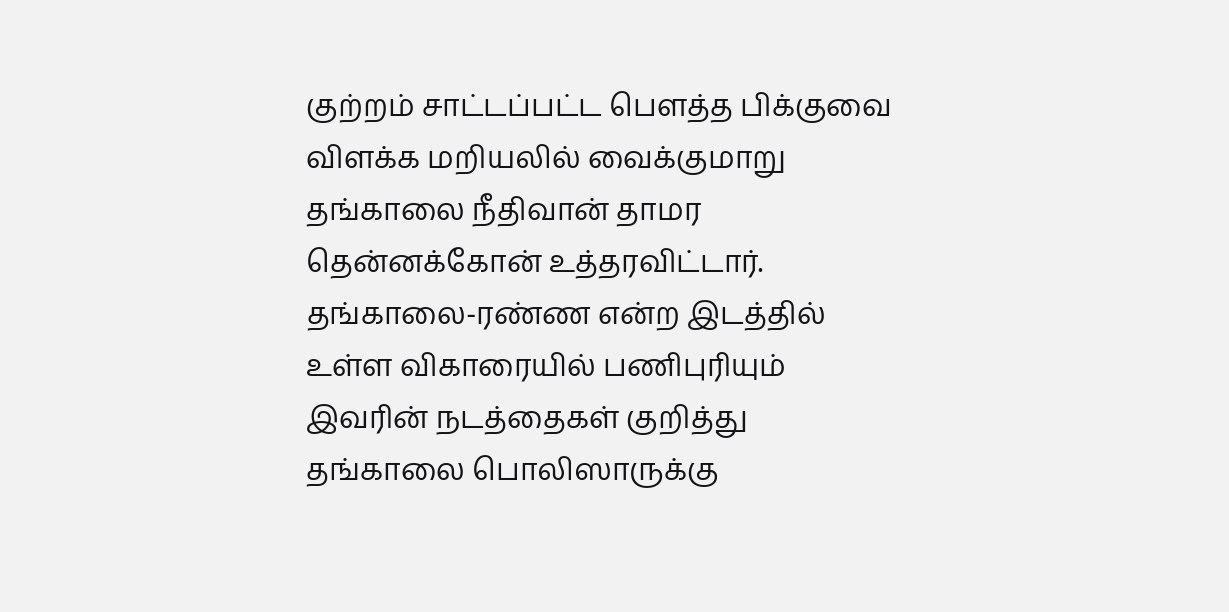குற்றம் சாட்டப்பட்ட பௌத்த பிக்குவை விளக்க மறியலில் வைக்குமாறு தங்காலை நீதிவான் தாமர தென்னக்கோன் உத்தரவிட்டார். தங்காலை-ரண்ண என்ற இடத்தில் உள்ள விகாரையில் பணிபுரியும் இவரின் நடத்தைகள் குறித்து தங்காலை பொலிஸாருக்கு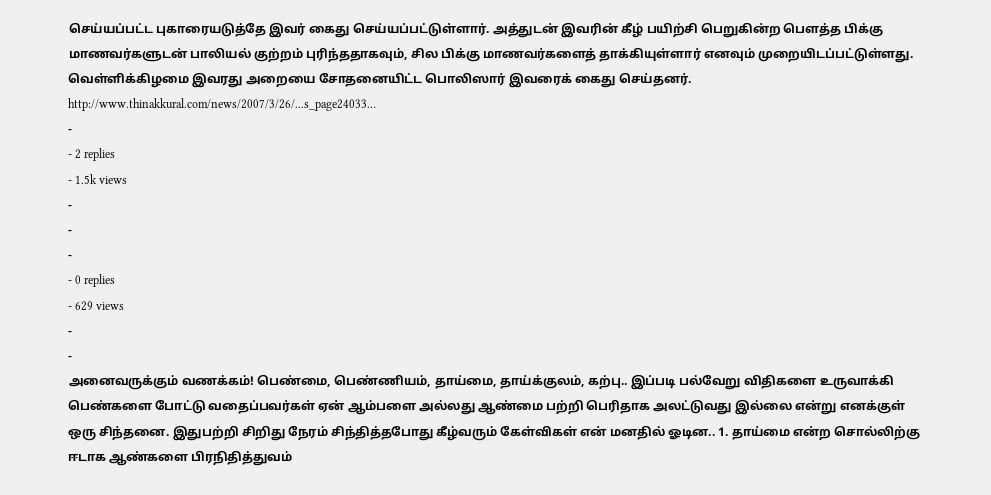செய்யப்பட்ட புகாரையடுத்தே இவர் கைது செய்யப்பட்டுள்ளார். அத்துடன் இவரின் கீழ் பயிற்சி பெறுகின்ற பௌத்த பிக்கு மாணவர்களுடன் பாலியல் குற்றம் புரிந்ததாகவும், சில பிக்கு மாணவர்களைத் தாக்கியுள்ளார் எனவும் முறையிடப்பட்டுள்ளது. வெள்ளிக்கிழமை இவரது அறையை சோதனையிட்ட பொலிஸார் இவரைக் கைது செய்தனர். http://www.thinakkural.com/news/2007/3/26/...s_page24033…
-
- 2 replies
- 1.5k views
-
-
-
- 0 replies
- 629 views
-
-
அனைவருக்கும் வணக்கம்! பெண்மை, பெண்ணியம், தாய்மை, தாய்க்குலம், கற்பு.. இப்படி பல்வேறு விதிகளை உருவாக்கி பெண்களை போட்டு வதைப்பவர்கள் ஏன் ஆம்பளை அல்லது ஆண்மை பற்றி பெரிதாக அலட்டுவது இல்லை என்று எனக்குள் ஒரு சிந்தனை. இதுபற்றி சிறிது நேரம் சிந்தித்தபோது கீழ்வரும் கேள்விகள் என் மனதில் ஓடின.. 1. தாய்மை என்ற சொல்லிற்கு ஈடாக ஆண்களை பிரநிதித்துவம்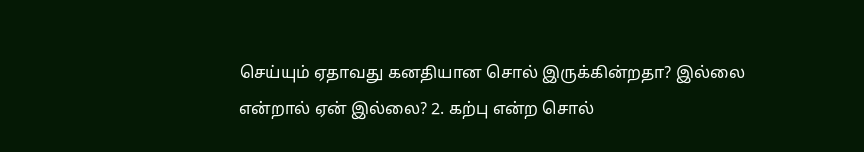செய்யும் ஏதாவது கனதியான சொல் இருக்கின்றதா? இல்லை என்றால் ஏன் இல்லை? 2. கற்பு என்ற சொல்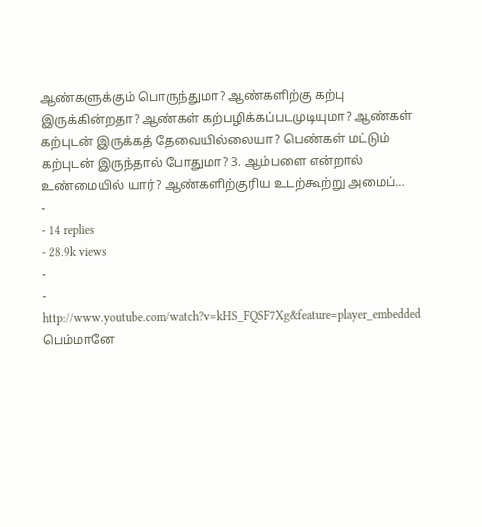ஆண்களுக்கும் பொருந்துமா? ஆண்களிற்கு கற்பு இருக்கின்றதா? ஆண்கள் கற்பழிக்கப்படமுடியுமா? ஆண்கள் கற்புடன் இருக்கத் தேவையில்லையா? பெண்கள் மட்டும் கற்புடன் இருந்தால் போதுமா? 3. ஆம்பளை என்றால் உண்மையில் யார்? ஆண்களிற்குரிய உடற்கூற்று அமைப்…
-
- 14 replies
- 28.9k views
-
-
http://www.youtube.com/watch?v=kHS_FQSF7Xg&feature=player_embedded பெம்மானே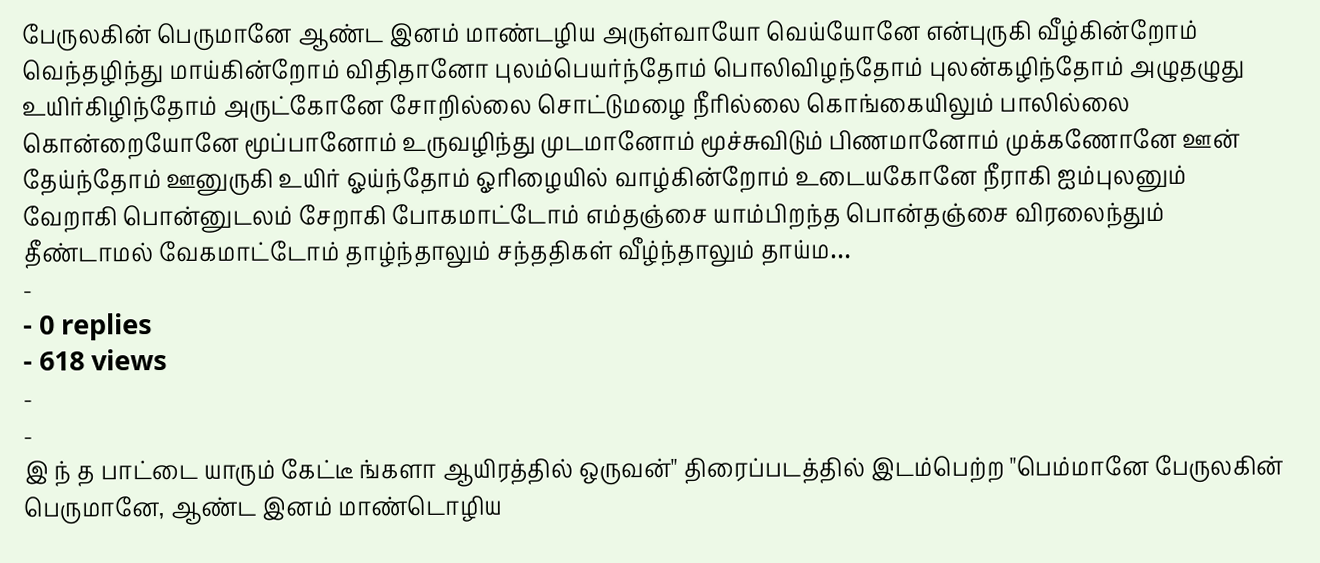பேருலகின் பெருமானே ஆண்ட இனம் மாண்டழிய அருள்வாயோ வெய்யோனே என்புருகி வீழ்கின்றோம் வெந்தழிந்து மாய்கின்றோம் விதிதானோ புலம்பெயர்ந்தோம் பொலிவிழந்தோம் புலன்கழிந்தோம் அழுதழுது உயிர்கிழிந்தோம் அருட்கோனே சோறில்லை சொட்டுமழை நீரில்லை கொங்கையிலும் பாலில்லை கொன்றையோனே மூப்பானோம் உருவழிந்து முடமானோம் மூச்சுவிடும் பிணமானோம் முக்கணோனே ஊன் தேய்ந்தோம் ஊனுருகி உயிர் ஓய்ந்தோம் ஓரிழையில் வாழ்கின்றோம் உடையகோனே நீராகி ஐம்புலனும் வேறாகி பொன்னுடலம் சேறாகி போகமாட்டோம் எம்தஞ்சை யாம்பிறந்த பொன்தஞ்சை விரலைந்தும் தீண்டாமல் வேகமாட்டோம் தாழ்ந்தாலும் சந்ததிகள் வீழ்ந்தாலும் தாய்ம…
-
- 0 replies
- 618 views
-
-
இ ந் த பாட்டை யாரும் கேட்டீ ங்களா ஆயிரத்தில் ஒருவன்" திரைப்படத்தில் இடம்பெற்ற "பெம்மானே பேருலகின் பெருமானே, ஆண்ட இனம் மாண்டொழிய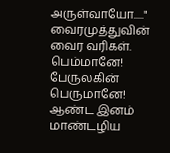அருள்வாயோ....." வைரமுத்துவின் வைர வரிகள். பெம்மானே! பேருலகின் பெருமானே! ஆண்ட இனம் மாண்டழிய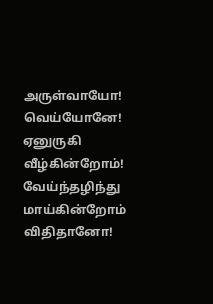அருள்வாயோ! வெய்யோனே! ஏனுருகி வீழ்கின்றோம்! வேய்ந்தழிந்து மாய்கின்றோம் விதிதானோ!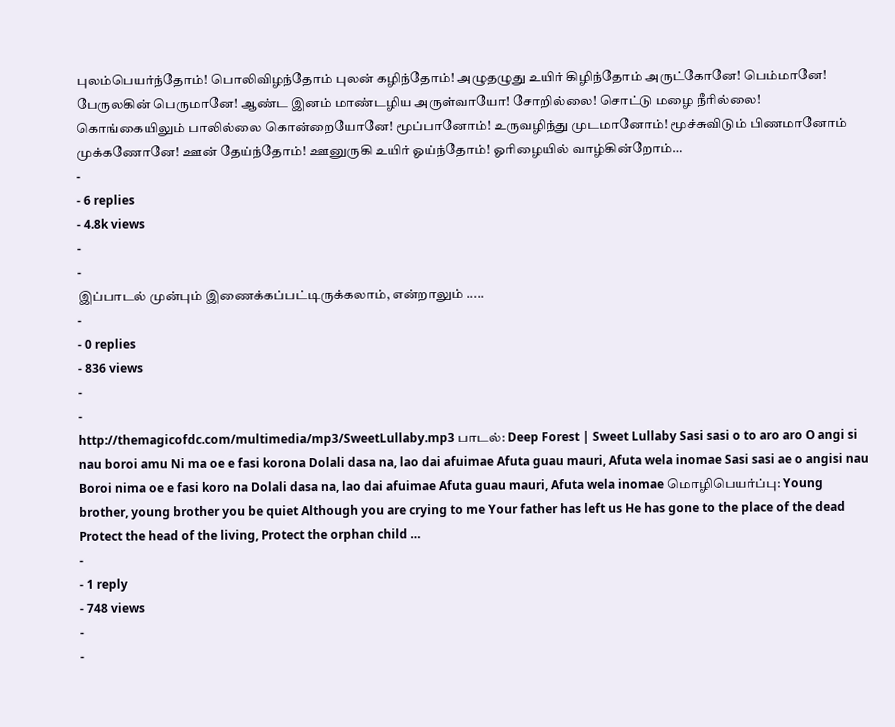புலம்பெயர்ந்தோம்! பொலிவிழந்தோம் புலன் கழிந்தோம்! அழுதழுது உயிர் கிழிந்தோம் அருட்கோனே! பெம்மானே! பேருலகின் பெருமானே! ஆண்ட இனம் மாண்டழிய அருள்வாயோ! சோறில்லை! சொட்டு மழை நீரில்லை! கொங்கையிலும் பாலில்லை கொன்றையோனே! மூப்பானோம்! உருவழிந்து முடமானோம்! மூச்சுவிடும் பிணமானோம் முக்கணோனே! ஊன் தேய்ந்தோம்! ஊனுருகி உயிர் ஓய்ந்தோம்! ஓரிழையில் வாழ்கின்றோம்…
-
- 6 replies
- 4.8k views
-
-
இப்பாடல் முன்பும் இணைக்கப்பட்டிருக்கலாம், என்றாலும் .....
-
- 0 replies
- 836 views
-
-
http://themagicofdc.com/multimedia/mp3/SweetLullaby.mp3 பாடல்: Deep Forest | Sweet Lullaby Sasi sasi o to aro aro O angi si nau boroi amu Ni ma oe e fasi korona Dolali dasa na, lao dai afuimae Afuta guau mauri, Afuta wela inomae Sasi sasi ae o angisi nau Boroi nima oe e fasi koro na Dolali dasa na, lao dai afuimae Afuta guau mauri, Afuta wela inomae மொழிபெயர்ப்பு: Young brother, young brother you be quiet Although you are crying to me Your father has left us He has gone to the place of the dead Protect the head of the living, Protect the orphan child …
-
- 1 reply
- 748 views
-
-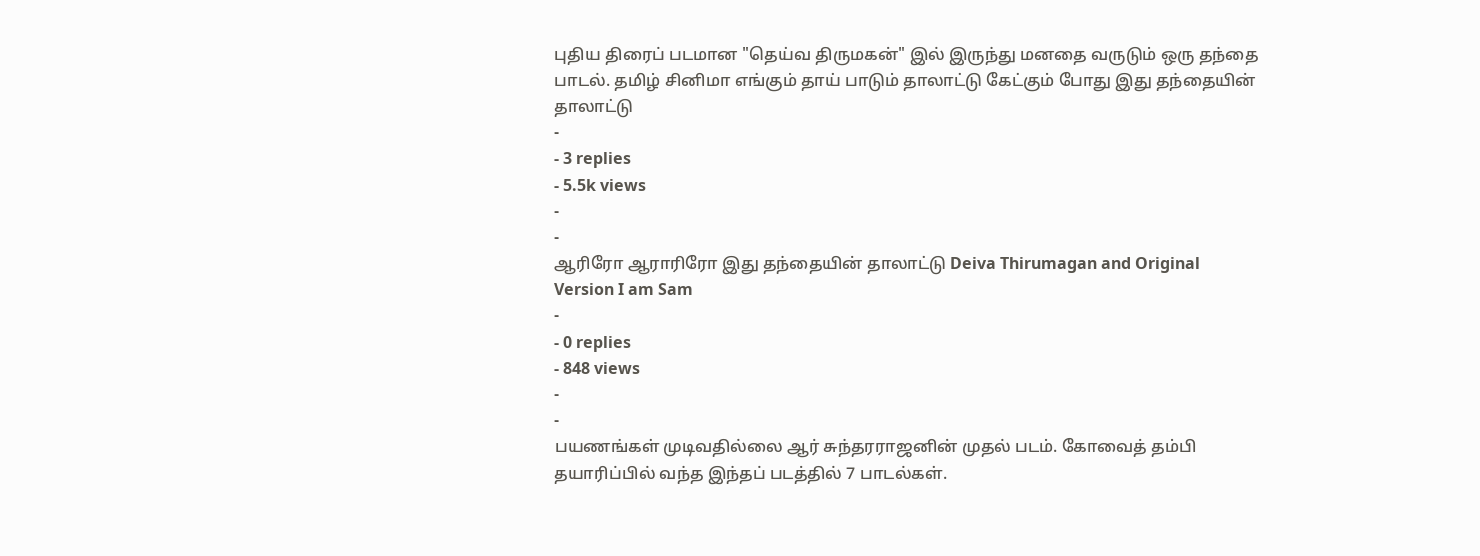புதிய திரைப் படமான "தெய்வ திருமகன்" இல் இருந்து மனதை வருடும் ஒரு தந்தை பாடல். தமிழ் சினிமா எங்கும் தாய் பாடும் தாலாட்டு கேட்கும் போது இது தந்தையின் தாலாட்டு
-
- 3 replies
- 5.5k views
-
-
ஆரிரோ ஆராரிரோ இது தந்தையின் தாலாட்டு Deiva Thirumagan and Original Version I am Sam
-
- 0 replies
- 848 views
-
-
பயணங்கள் முடிவதில்லை ஆர் சுந்தரராஜனின் முதல் படம். கோவைத் தம்பி தயாரிப்பில் வந்த இந்தப் படத்தில் 7 பாடல்கள்.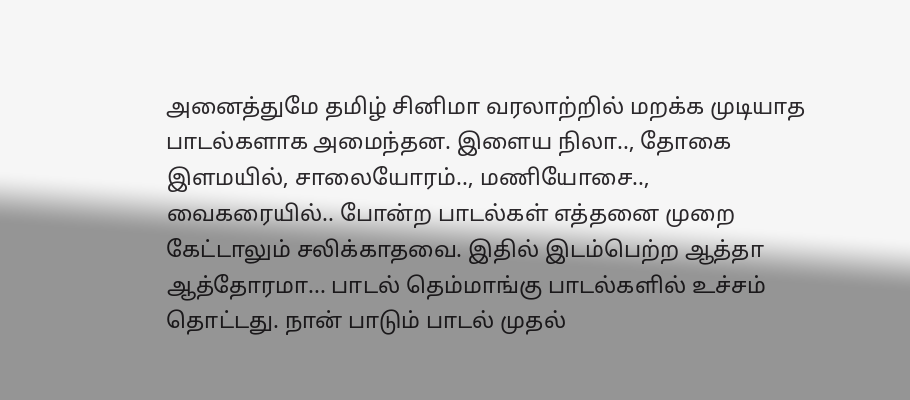அனைத்துமே தமிழ் சினிமா வரலாற்றில் மறக்க முடியாத பாடல்களாக அமைந்தன. இளைய நிலா.., தோகை இளமயில், சாலையோரம்.., மணியோசை.., வைகரையில்.. போன்ற பாடல்கள் எத்தனை முறை கேட்டாலும் சலிக்காதவை. இதில் இடம்பெற்ற ஆத்தா ஆத்தோரமா... பாடல் தெம்மாங்கு பாடல்களில் உச்சம் தொட்டது. நான் பாடும் பாடல் முதல்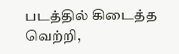படத்தில் கிடைத்த வெற்றி,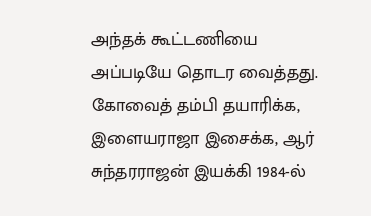அந்தக் கூட்டணியை அப்படியே தொடர வைத்தது. கோவைத் தம்பி தயாரிக்க, இளையராஜா இசைக்க, ஆர் சுந்தரராஜன் இயக்கி 1984-ல்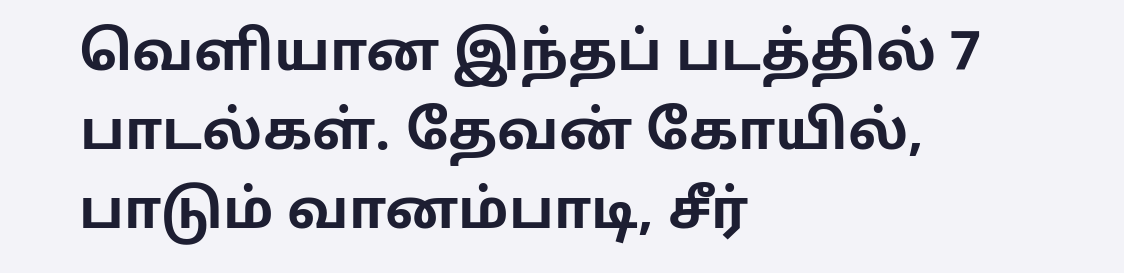வெளியான இந்தப் படத்தில் 7 பாடல்கள். தேவன் கோயில், பாடும் வானம்பாடி, சீர்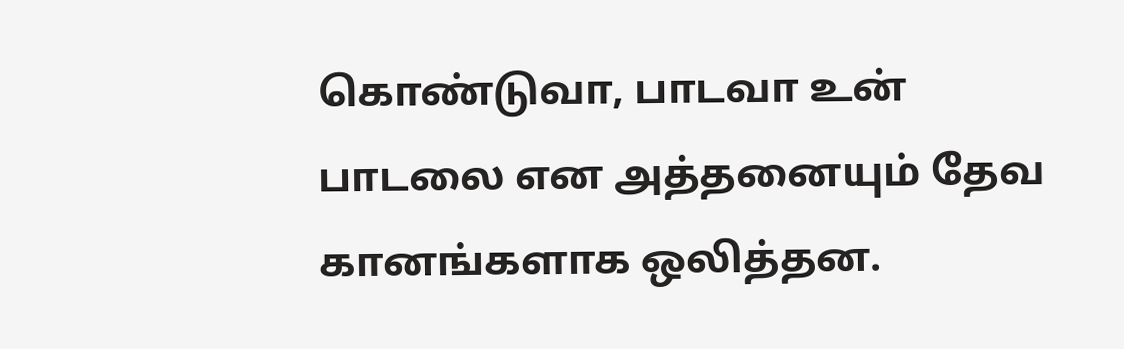கொண்டுவா, பாடவா உன் பாடலை என அத்தனையும் தேவ கானங்களாக ஒலித்தன.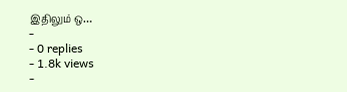இதிலும் ஒ…
-
- 0 replies
- 1.8k views
-